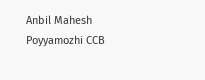Anbil Mahesh Poyyamozhi CCB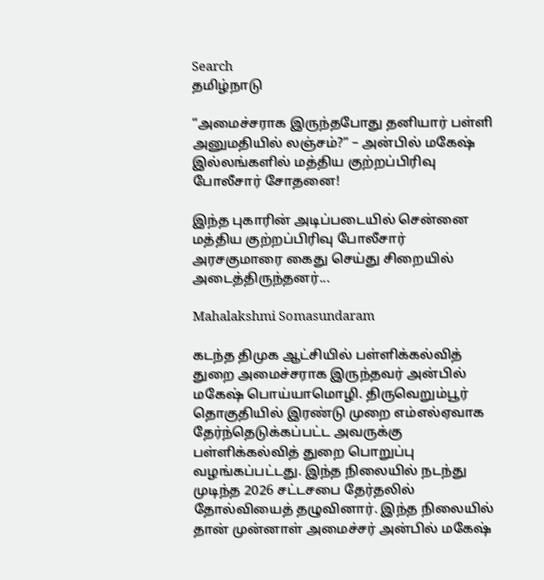Search
தமிழ்நாடு

“அமைச்சராக இருந்தபோது தனியார் பள்ளி அனுமதியில் லஞ்சம்?” – அன்பில் மகேஷ் இல்லங்களில் மத்திய குற்றப்பிரிவு போலீசார் சோதனை!

இந்த புகாரின் அடிப்படையில் சென்னை மத்திய குற்றப்பிரிவு போலீசார் அரசகுமாரை கைது செய்து சிறையில் அடைத்திருந்தனர்...

Mahalakshmi Somasundaram

கடந்த திமுக ஆட்சியில் பள்ளிக்கல்வித் துறை அமைச்சராக இருந்தவர் அன்பில் மகேஷ் பொய்யாமொழி. திருவெறும்பூர் தொகுதியில் இரண்டு முறை எம்எல்ஏவாக தேர்ந்தெடுக்கப்பட்ட அவருக்கு பள்ளிக்கல்வித் துறை பொறுப்பு வழங்கப்பட்டது. இந்த நிலையில் நடந்து முடிந்த 2026 சட்டசபை தேர்தலில் தோல்வியைத் தழுவினார். இந்த நிலையில் தான் முன்னாள் அமைச்சர் அன்பில் மகேஷ்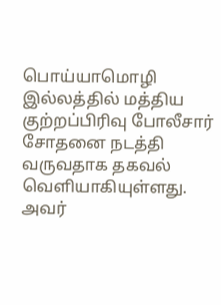பொய்யாமொழி இல்லத்தில் மத்திய குற்றப்பிரிவு போலீசார் சோதனை நடத்தி வருவதாக தகவல் வெளியாகியுள்ளது. அவர்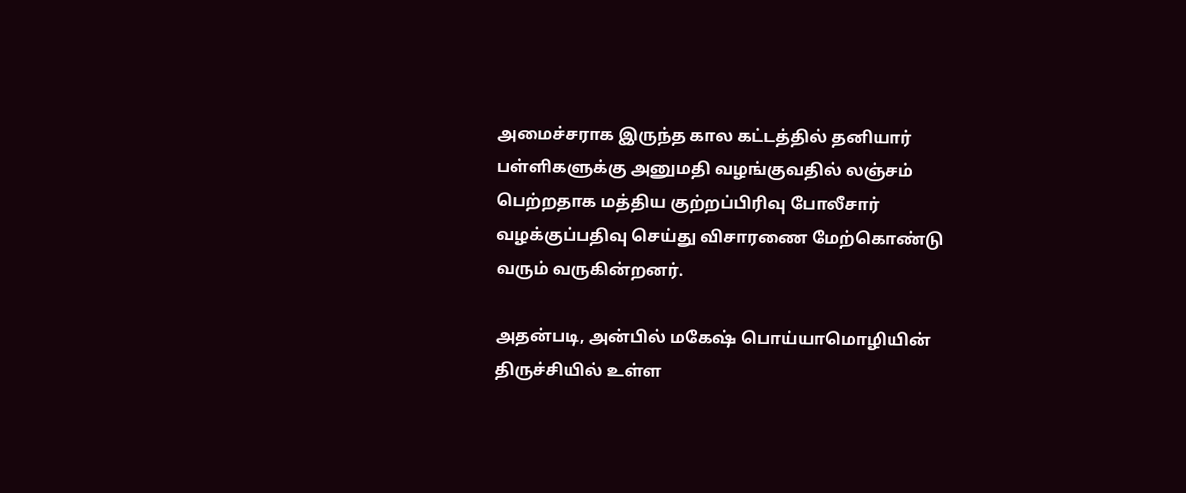அமைச்சராக இருந்த கால கட்டத்தில் தனியார் பள்ளிகளுக்கு அனுமதி வழங்குவதில் லஞ்சம் பெற்றதாக மத்திய குற்றப்பிரிவு போலீசார் வழக்குப்பதிவு செய்து விசாரணை மேற்கொண்டு வரும் வருகின்றனர்.

அதன்படி, அன்பில் மகேஷ் பொய்யாமொழியின் திருச்சியில் உள்ள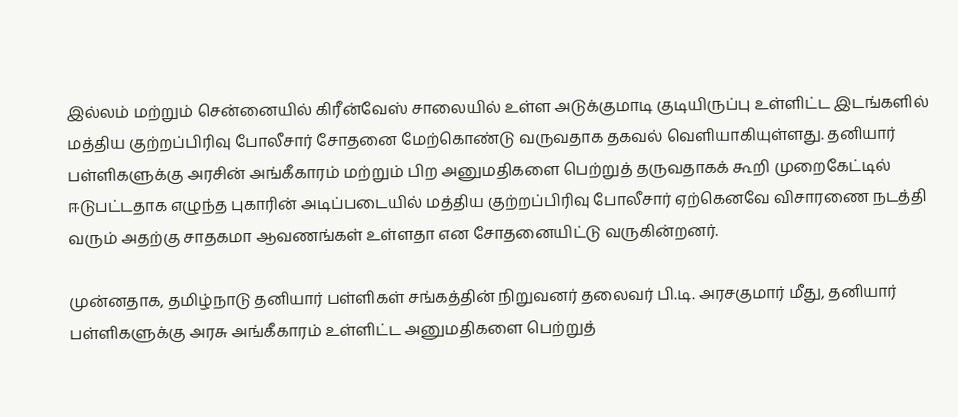இல்லம் மற்றும் சென்னையில் கிரீன்வேஸ் சாலையில் உள்ள அடுக்குமாடி குடியிருப்பு உள்ளிட்ட இடங்களில் மத்திய குற்றப்பிரிவு போலீசார் சோதனை மேற்கொண்டு வருவதாக தகவல் வெளியாகியுள்ளது. தனியார் பள்ளிகளுக்கு அரசின் அங்கீகாரம் மற்றும் பிற அனுமதிகளை பெற்றுத் தருவதாகக் கூறி முறைகேட்டில் ஈடுபட்டதாக எழுந்த புகாரின் அடிப்படையில் மத்திய குற்றப்பிரிவு போலீசார் ஏற்கெனவே விசாரணை நடத்தி வரும் அதற்கு சாதகமா ஆவணங்கள் உள்ளதா என சோதனையிட்டு வருகின்றனர்.

முன்னதாக, தமிழ்நாடு தனியார் பள்ளிகள் சங்கத்தின் நிறுவனர் தலைவர் பி.டி. அரசகுமார் மீது, தனியார் பள்ளிகளுக்கு அரசு அங்கீகாரம் உள்ளிட்ட அனுமதிகளை பெற்றுத்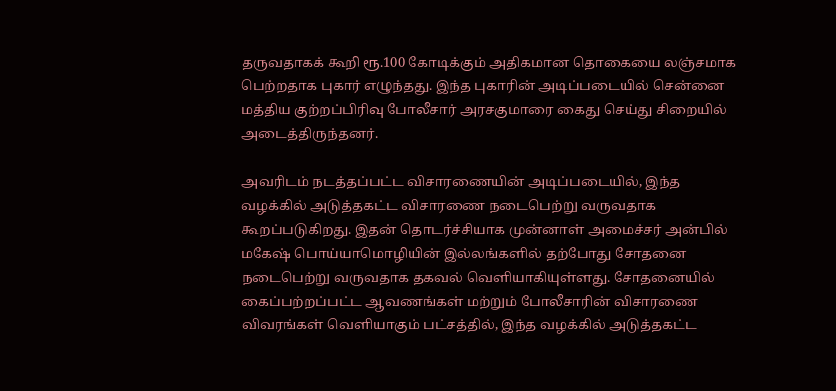தருவதாகக் கூறி ரூ.100 கோடிக்கும் அதிகமான தொகையை லஞ்சமாக பெற்றதாக புகார் எழுந்தது. இந்த புகாரின் அடிப்படையில் சென்னை மத்திய குற்றப்பிரிவு போலீசார் அரசகுமாரை கைது செய்து சிறையில் அடைத்திருந்தனர்.

அவரிடம் நடத்தப்பட்ட விசாரணையின் அடிப்படையில், இந்த வழக்கில் அடுத்தகட்ட விசாரணை நடைபெற்று வருவதாக கூறப்படுகிறது. இதன் தொடர்ச்சியாக முன்னாள் அமைச்சர் அன்பில் மகேஷ் பொய்யாமொழியின் இல்லங்களில் தற்போது சோதனை நடைபெற்று வருவதாக தகவல் வெளியாகியுள்ளது. சோதனையில் கைப்பற்றப்பட்ட ஆவணங்கள் மற்றும் போலீசாரின் விசாரணை விவரங்கள் வெளியாகும் பட்சத்தில், இந்த வழக்கில் அடுத்தகட்ட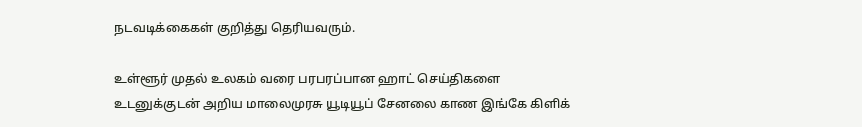நடவடிக்கைகள் குறித்து தெரியவரும்.

உள்ளூர் முதல் உலகம் வரை பரபரப்பான ஹாட் செய்திகளை உடனுக்குடன் அறிய மாலைமுரசு யூடியூப் சேனலை காண இங்கே கிளிக்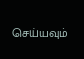செய்யவும்